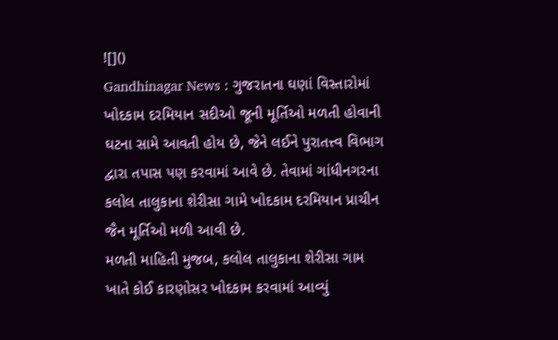![]()
Gandhinagar News : ગુજરાતના ઘણાં વિસ્તારોમાં ખોદકામ દરમિયાન સદીઓ જૂની મૂર્તિઓ મળતી હોવાની ઘટના સામે આવતી હોય છે, જેને લઈને પુરાતત્ત્વ વિભાગ દ્વારા તપાસ પણ કરવામાં આવે છે. તેવામાં ગાંધીનગરના કલોલ તાલુકાના શેરીસા ગામે ખોદકામ દરમિયાન પ્રાચીન જૈન મૂર્તિઓ મળી આવી છે.
મળતી માહિતી મુજબ, કલોલ તાલુકાના શેરીસા ગામ ખાતે કોઈ કારણોસર ખોદકામ કરવામાં આવ્યું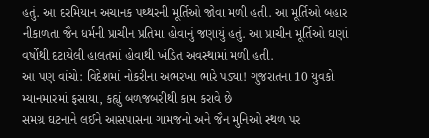હતું. આ દરમિયાન અચાનક પથ્થરની મૂર્તિઓ જોવા મળી હતી. આ મૂર્તિઓ બહાર નીકાળતા જૈન ધર્મની પ્રાચીન પ્રતિમા હોવાનું જણાયું હતું. આ પ્રાચીન મૂર્તિઓ ઘણાં વર્ષોથી દટાયેલી હાલતમાં હોવાથી ખંડિત અવસ્થામાં મળી હતી.
આ પણ વાંચો: વિદેશમાં નોકરીના અભરખા ભારે પડ્યા! ગુજરાતના 10 યુવકો મ્યાનમારમાં ફસાયા, કહ્યું બળજબરીથી કામ કરાવે છે
સમગ્ર ઘટનાને લઈને આસપાસના ગામજનો અને જૈન મુનિઓ સ્થળ પર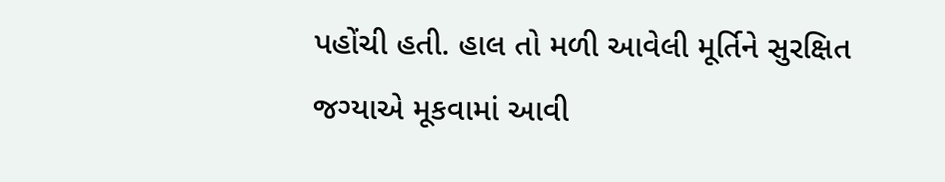પહોંચી હતી. હાલ તો મળી આવેલી મૂર્તિને સુરક્ષિત જગ્યાએ મૂકવામાં આવી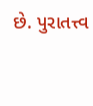છે. પુરાતત્ત્વ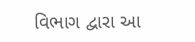વિભાગ દ્વારા આ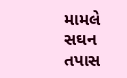મામલે સઘન તપાસ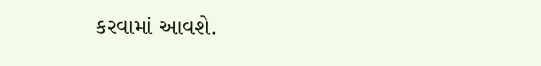કરવામાં આવશે.